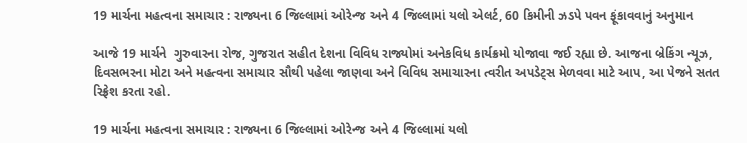19 માર્ચના મહત્વના સમાચાર : રાજ્યના 6 જિલ્લામાં ઓરેન્જ અને 4 જિલ્લામાં યલો એલર્ટ, 60 કિમીની ઝડપે પવન ફૂંકાવવાનું અનુમાન

આજે 19 માર્ચને  ગુરુવારના રોજ, ગુજરાત સહીત દેશના વિવિધ રાજ્યોમાં અનેકવિધ કાર્યક્રમો યોજાવા જઈ રહ્યા છે. આજના બ્રેકિંગ ન્યૂઝ, દિવસભરના મોટા અને મહત્વના સમાચાર સૌથી પહેલા જાણવા અને વિવિધ સમાચારના ત્વરીત અપડેટ્સ મેળવવા માટે આપ, આ પેજને સતત રિફ્રેશ કરતા રહો.

19 માર્ચના મહત્વના સમાચાર : રાજ્યના 6 જિલ્લામાં ઓરેન્જ અને 4 જિલ્લામાં યલો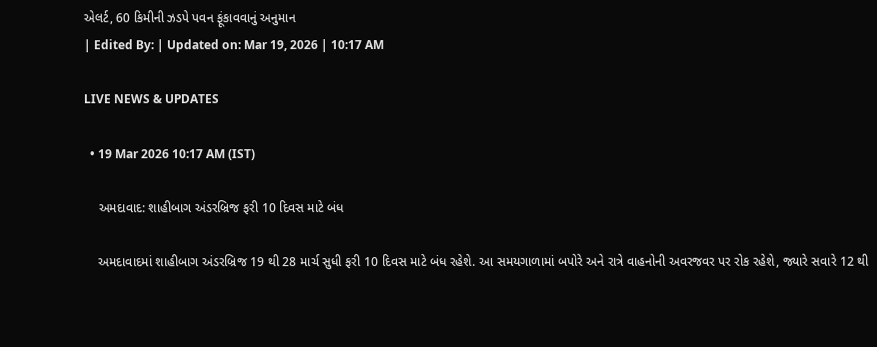એલર્ટ, 60 કિમીની ઝડપે પવન ફૂંકાવવાનું અનુમાન
| Edited By: | Updated on: Mar 19, 2026 | 10:17 AM

LIVE NEWS & UPDATES

  • 19 Mar 2026 10:17 AM (IST)

    અમદાવાદ: શાહીબાગ અંડરબ્રિજ ફરી 10 દિવસ માટે બંધ

    અમદાવાદમાં શાહીબાગ અંડરબ્રિજ 19 થી 28 માર્ચ સુધી ફરી 10 દિવસ માટે બંધ રહેશે. આ સમયગાળામાં બપોરે અને રાત્રે વાહનોની અવરજવર પર રોક રહેશે, જ્યારે સવારે 12 થી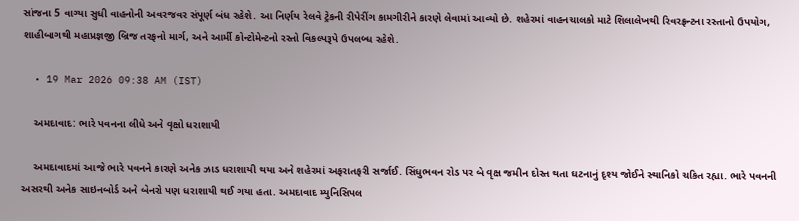સાંજના 5 વાગ્યા સુધી વાહનોની અવરજવર સંપૂર્ણ બંધ રહેશે. આ નિર્ણય રેલવે ટ્રેકની રીપેરીંગ કામગીરીને કારણે લેવામાં આવ્યો છે. શહેરમાં વાહનચાલકો માટે શિલાલેખથી રિવરફ્રન્ટના રસ્તાનો ઉપયોગ, શાહીબાગથી મહાપ્રજ્ઞજી બ્રિજ તરફનો માર્ગ, અને આર્મી કોન્ટોમેન્ટનો રસ્તો વિકલ્પરૂપે ઉપલબ્ધ રહેશે.

  • 19 Mar 2026 09:38 AM (IST)

    અમદાવાદ: ભારે પવનના લીધે અને વૃક્ષો ધરાશાયી

    અમદાવાદમાં આજે ભારે પવનને કારણે અનેક ઝાડ ધરાશાયી થયા અને શહેરમાં અફરાતફરી સર્જાઈ. સિંધુભવન રોડ પર બે વૃક્ષ જમીન દોસ્ત થતા ઘટનાનું દૃશ્ય જોઈને સ્થાનિકો ચકિત રહ્યા. ભારે પવનની અસરથી અનેક સાઇનબોર્ડ અને બેનરો પણ ધરાશાયી થઈ ગયા હતા. અમદાવાદ મ્યુનિસિપલ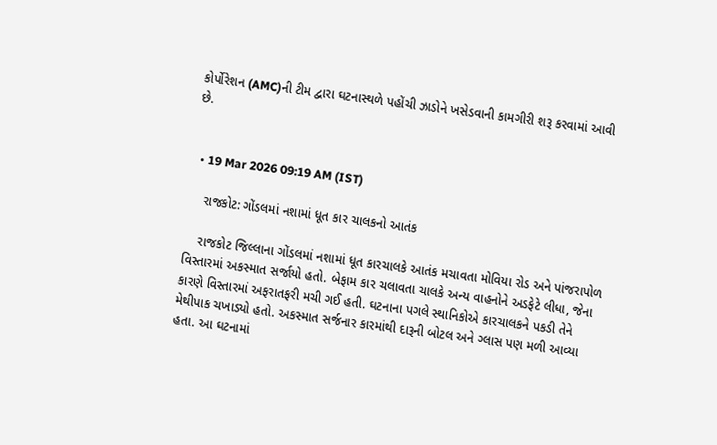કોર્પોરેશન (AMC)ની ટીમ દ્વારા ઘટનાસ્થળે પહોંચી ઝાડોને ખસેડવાની કામગીરી શરૂ કરવામાં આવી છે.


  • 19 Mar 2026 09:19 AM (IST)

    રાજકોટ: ગોંડલમાં નશામાં ધૂત કાર ચાલકનો આતંક

    રાજકોટ જિલ્લાના ગોંડલમાં નશામાં ધૂત કારચાલકે આતંક મચાવતા મોવિયા રોડ અને પાંજરાપોળ વિસ્તારમાં અકસ્માત સર્જાયો હતો. બેફામ કાર ચલાવતા ચાલકે અન્ય વાહનોને અડફેટે લીધા, જેના કારણે વિસ્તારમાં અફરાતફરી મચી ગઈ હતી. ઘટનાના પગલે સ્થાનિકોએ કારચાલકને પકડી તેને મેથીપાક ચખાડ્યો હતો. અકસ્માત સર્જનાર કારમાંથી દારૂની બોટલ અને ગ્લાસ પણ મળી આવ્યા હતા. આ ઘટનામાં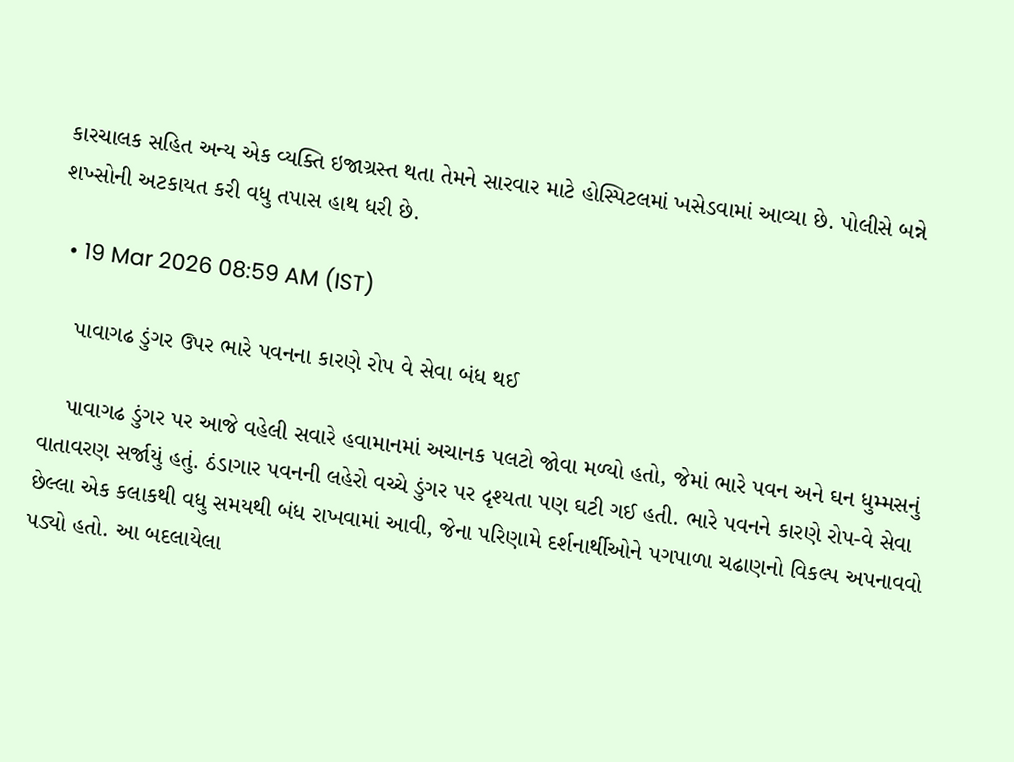કારચાલક સહિત અન્ય એક વ્યક્તિ ઇજાગ્રસ્ત થતા તેમને સારવાર માટે હોસ્પિટલમાં ખસેડવામાં આવ્યા છે. પોલીસે બન્ને શખ્સોની અટકાયત કરી વધુ તપાસ હાથ ધરી છે.

  • 19 Mar 2026 08:59 AM (IST)

    પાવાગઢ ડુંગર ઉપર ભારે પવનના કારણે રોપ વે સેવા બંધ થઈ

    પાવાગઢ ડુંગર પર આજે વહેલી સવારે હવામાનમાં અચાનક પલટો જોવા મળ્યો હતો, જેમાં ભારે પવન અને ઘન ધુમ્મસનું વાતાવરણ સર્જાયું હતું. ઠંડાગાર પવનની લહેરો વચ્ચે ડુંગર પર દૃશ્યતા પણ ઘટી ગઈ હતી. ભારે પવનને કારણે રોપ-વે સેવા છેલ્લા એક કલાકથી વધુ સમયથી બંધ રાખવામાં આવી, જેના પરિણામે દર્શનાર્થીઓને પગપાળા ચઢાણનો વિકલ્પ અપનાવવો પડ્યો હતો. આ બદલાયેલા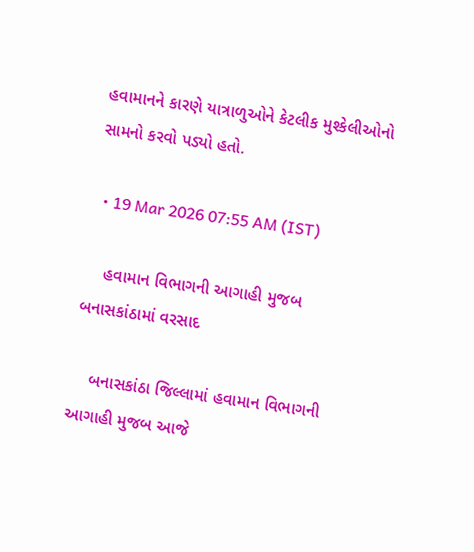હવામાનને કારણે યાત્રાળુઓને કેટલીક મુશ્કેલીઓનો સામનો કરવો પડ્યો હતો.

  • 19 Mar 2026 07:55 AM (IST)

    હવામાન વિભાગની આગાહી મુજબ બનાસકાંઠામાં વરસાદ

    બનાસકાંઠા જિલ્લામાં હવામાન વિભાગની આગાહી મુજબ આજે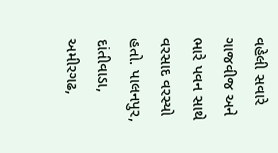વહેલી સવારે ગાજવીજ અને ભારે પવન સાથે વરસાદ વરસ્યો હતો. પાલનપુર, દાંતીવાડા, અમીરગઢ,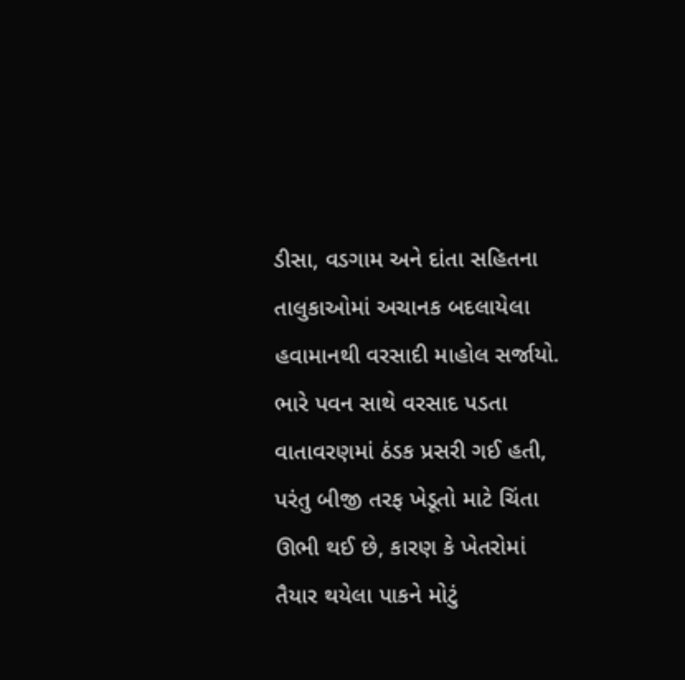ડીસા, વડગામ અને દાંતા સહિતના તાલુકાઓમાં અચાનક બદલાયેલા હવામાનથી વરસાદી માહોલ સર્જાયો. ભારે પવન સાથે વરસાદ પડતા વાતાવરણમાં ઠંડક પ્રસરી ગઈ હતી, પરંતુ બીજી તરફ ખેડૂતો માટે ચિંતા ઊભી થઈ છે, કારણ કે ખેતરોમાં તૈયાર થયેલા પાકને મોટું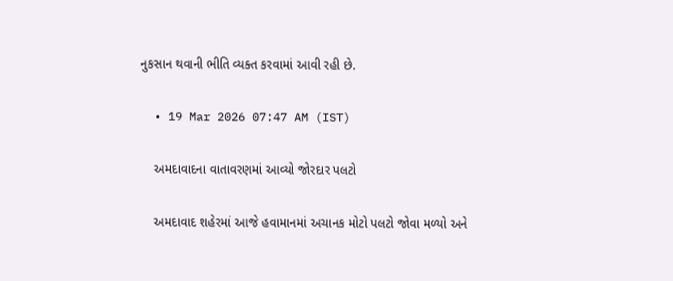નુકસાન થવાની ભીતિ વ્યક્ત કરવામાં આવી રહી છે.

  • 19 Mar 2026 07:47 AM (IST)

    અમદાવાદના વાતાવરણમાં આવ્યો જોરદાર પલટો

    અમદાવાદ શહેરમાં આજે હવામાનમાં અચાનક મોટો પલટો જોવા મળ્યો અને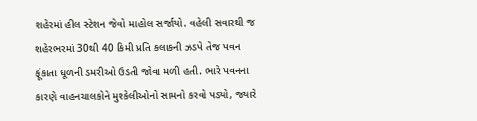શહેરમાં હીલ સ્ટેશન જેવો માહોલ સર્જાયો. વહેલી સવારથી જ શહેરભરમાં 30થી 40 કિમી પ્રતિ કલાકની ઝડપે તેજ પવન ફૂંકાતા ધૂળની ડમરીઓ ઉડતી જોવા મળી હતી. ભારે પવનના કારણે વાહનચાલકોને મુશ્કેલીઓનો સામનો કરવો પડ્યો, જ્યારે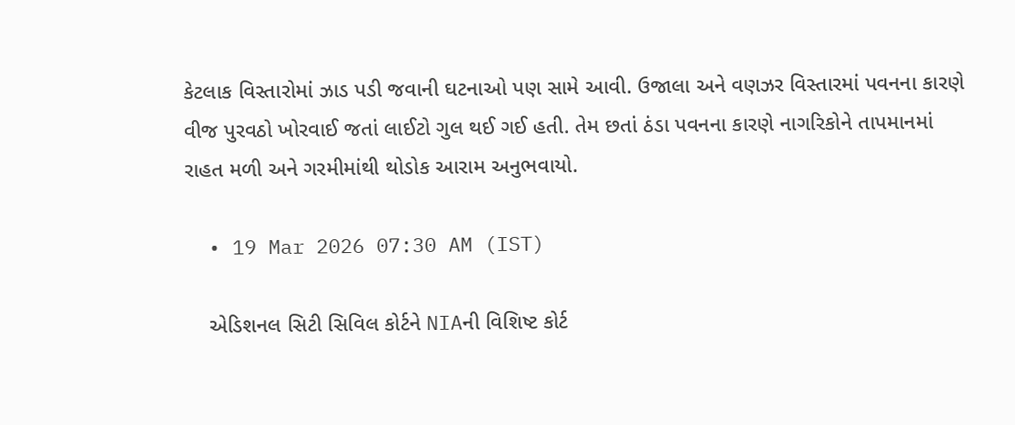કેટલાક વિસ્તારોમાં ઝાડ પડી જવાની ઘટનાઓ પણ સામે આવી. ઉજાલા અને વણઝર વિસ્તારમાં પવનના કારણે વીજ પુરવઠો ખોરવાઈ જતાં લાઈટો ગુલ થઈ ગઈ હતી. તેમ છતાં ઠંડા પવનના કારણે નાગરિકોને તાપમાનમાં રાહત મળી અને ગરમીમાંથી થોડોક આરામ અનુભવાયો.

  • 19 Mar 2026 07:30 AM (IST)

    એડિશનલ સિટી સિવિલ કોર્ટને NIAની વિશિષ્ટ કોર્ટ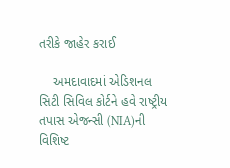તરીકે જાહેર કરાઈ

    અમદાવાદમાં એડિશનલ સિટી સિવિલ કોર્ટને હવે રાષ્ટ્રીય તપાસ એજન્સી (NIA)ની વિશિષ્ટ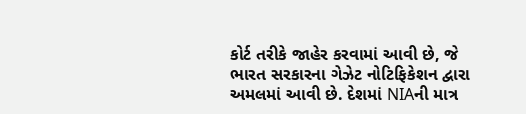કોર્ટ તરીકે જાહેર કરવામાં આવી છે, જે ભારત સરકારના ગેઝેટ નોટિફિકેશન દ્વારા અમલમાં આવી છે. દેશમાં NIAની માત્ર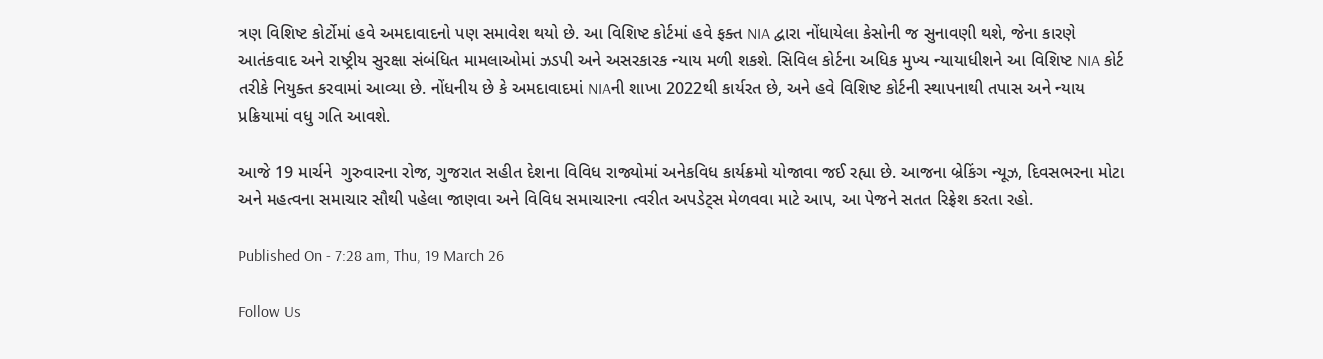ત્રણ વિશિષ્ટ કોર્ટોમાં હવે અમદાવાદનો પણ સમાવેશ થયો છે. આ વિશિષ્ટ કોર્ટમાં હવે ફક્ત NIA દ્વારા નોંધાયેલા કેસોની જ સુનાવણી થશે, જેના કારણે આતંકવાદ અને રાષ્ટ્રીય સુરક્ષા સંબંધિત મામલાઓમાં ઝડપી અને અસરકારક ન્યાય મળી શકશે. સિવિલ કોર્ટના અધિક મુખ્ય ન્યાયાધીશને આ વિશિષ્ટ NIA કોર્ટ તરીકે નિયુક્ત કરવામાં આવ્યા છે. નોંધનીય છે કે અમદાવાદમાં NIAની શાખા 2022થી કાર્યરત છે, અને હવે વિશિષ્ટ કોર્ટની સ્થાપનાથી તપાસ અને ન્યાય પ્રક્રિયામાં વધુ ગતિ આવશે.

આજે 19 માર્ચને  ગુરુવારના રોજ, ગુજરાત સહીત દેશના વિવિધ રાજ્યોમાં અનેકવિધ કાર્યક્રમો યોજાવા જઈ રહ્યા છે. આજના બ્રેકિંગ ન્યૂઝ, દિવસભરના મોટા અને મહત્વના સમાચાર સૌથી પહેલા જાણવા અને વિવિધ સમાચારના ત્વરીત અપડેટ્સ મેળવવા માટે આપ, આ પેજને સતત રિફ્રેશ કરતા રહો.

Published On - 7:28 am, Thu, 19 March 26

Follow Us